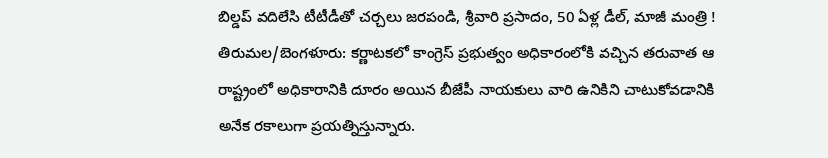బిల్డప్ వదిలేసి టీటీడీతో చర్చలు జరపండి, శ్రీవారి ప్రసాదం, 50 ఏళ్ల డీల్, మాజీ మంత్రి !
తిరుమల/బెంగళూరు: కర్ణాటకలో కాంగ్రెస్ ప్రభుత్వం అధికారంలోకి వచ్చిన తరువాత ఆ రాష్ట్రంలో అధికారానికి దూరం అయిన బీజేపీ నాయకులు వారి ఉనికిని చాటుకోవడానికి అనేక రకాలుగా ప్రయత్నిస్తున్నారు.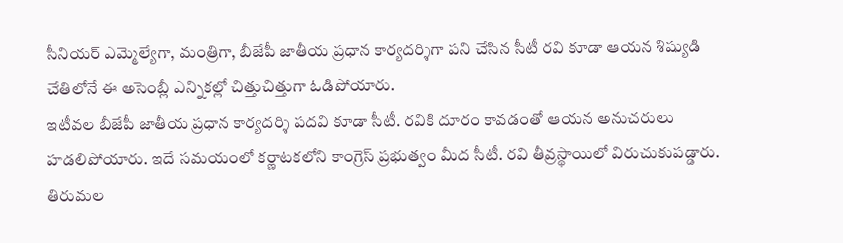సీనియర్ ఎమ్మెల్యేగా, మంత్రిగా, బీజేపీ జాతీయ ప్రధాన కార్యదర్శిగా పని చేసిన సీటీ రవి కూడా ఆయన శిష్యుడి చేతిలోనే ఈ అసెంబ్లీ ఎన్నికల్లో చిత్తుచిత్తుగా ఓడిపోయారు.
ఇటీవల బీజేపీ జాతీయ ప్రధాన కార్యదర్శి పదవి కూడా సీటీ. రవికి దూరం కావడంతో ఆయన అనుచరులు హడలిపోయారు. ఇదే సమయంలో కర్ణాటకలోని కాంగ్రెస్ ప్రభుత్వం మీద సీటీ. రవి తీవ్రస్థాయిలో విరుచుకుపడ్డారు. తిరుమల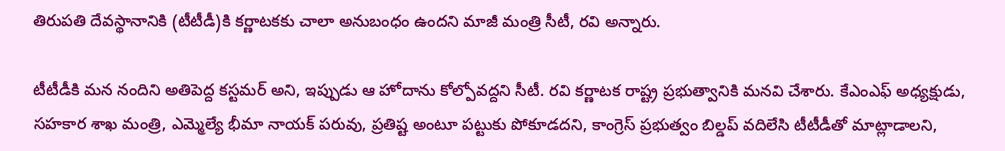తిరుపతి దేవస్థానానికి (టీటీడీ)కి కర్ణాటకకు చాలా అనుబంధం ఉందని మాజీ మంత్రి సీటీ, రవి అన్నారు.

టీటీడీకి మన నందిని అతిపెద్ద కస్టమర్ అని, ఇప్పుడు ఆ హోదాను కోల్పోవద్దని సీటీ. రవి కర్ణాటక రాష్ట్ర ప్రభుత్వానికి మనవి చేశారు. కేఎంఎఫ్ అధ్యక్షుడు, సహకార శాఖ మంత్రి, ఎమ్మెల్యే భీమా నాయక్ పరువు, ప్రతిష్ట అంటూ పట్టుకు పోకూడదని, కాంగ్రెస్ ప్రభుత్వం బిల్డప్ వదిలేసి టీటీడీతో మాట్లాడాలని,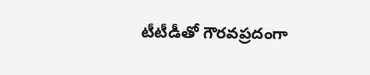టీటీడీతో గౌరవప్రదంగా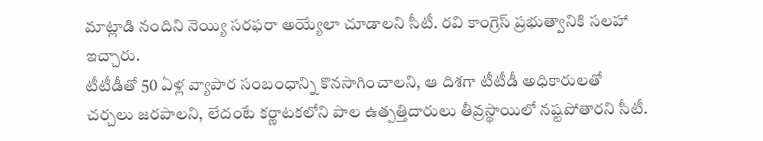మాట్లాడి నందిని నెయ్యి సరఫరా అయ్యేలా చూడాలని సీటీ. రవి కాంగ్రెస్ ప్రభుత్వానికి సలహా ఇచ్చారు.
టీటీడీతో 50 ఏళ్ల వ్యాపార సంబంధాన్ని కొనసాగించాలని, ఆ దిశగా టీటీడీ అధికారులతో చర్చలు జరపాలని, లేదంటే కర్ణాటకలోని పాల ఉత్పత్తిదారులు తీవ్రస్థాయిలో నష్టపోతారని సీటీ.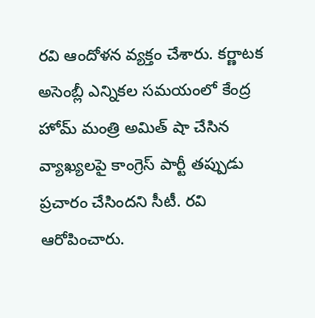రవి ఆందోళన వ్యక్తం చేశారు. కర్ణాటక అసెంబ్లీ ఎన్నికల సమయంలో కేంద్ర హోమ్ మంత్రి అమిత్ షా చేసిన వ్యాఖ్యలపై కాంగ్రెస్ పార్టీ తప్పుడు ప్రచారం చేసిందని సీటీ. రవి ఆరోపించారు.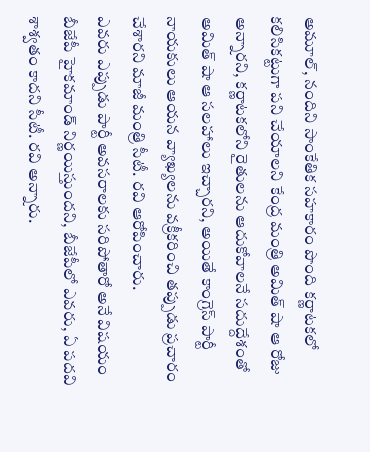అమూల్, నందిని సాంకేతిక సహకారం పొంది కర్ణాటకలో కలిసికట్టుగా పని చేయాలని కేంద్ర మంత్రి అమిత్ షా ఆ రోజు అన్నారని, కర్ణాటకలోని రైతులను ఆదుకోవాలనే సదుద్దేశంతో అమిత్ షా ఆ సలహాలు ఇచ్చారని, అయితే కాంగ్రెస్ పార్టీ నాయకులు ఆయన వ్యాఖ్యలను వక్రీకరించి తప్పుడు ప్రచారం చేశారని మాజీ మంత్రి సీటీ. రవి ఆరోపించారు.
ఎవరు ఎప్పుడు పార్టీ అవసరాలకు సరిపోతారో అనే విషయం బీజేపీ హైకమాండ్ నిర్ణయిస్తుందని, బీజేపీలో ఎవరు, ఏ పదవి శాశ్వతం కాదని సీటీ. రవి అన్నారు.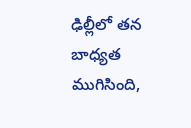ఢిల్లీలో తన బాధ్యత ముగిసింది,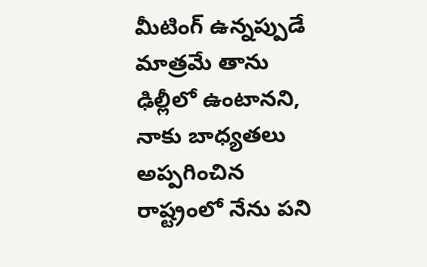మీటింగ్ ఉన్నప్పుడే మాత్రమే తాను ఢిల్లీలో ఉంటానని, నాకు బాధ్యతలు అప్పగించిన రాష్ట్రంలో నేను పని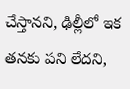చేస్తానని, ఢిల్లీలో ఇక తనకు పని లేదని,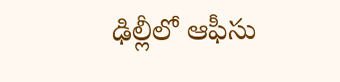ఢిల్లీలో ఆఫీసు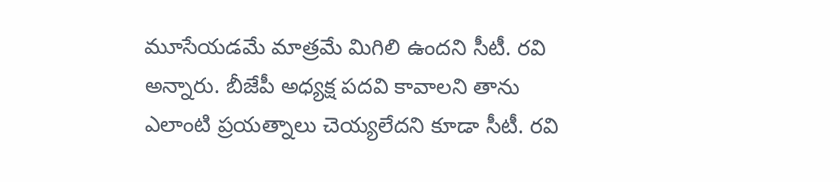మూసేయడమే మాత్రమే మిగిలి ఉందని సీటీ. రవి అన్నారు. బీజేపీ అధ్యక్ష పదవి కావాలని తాను ఎలాంటి ప్రయత్నాలు చెయ్యలేదని కూడా సీటీ. రవి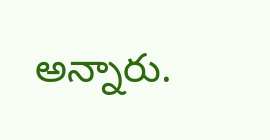అన్నారు.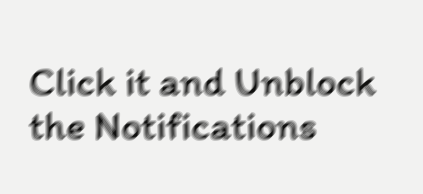Click it and Unblock the Notifications